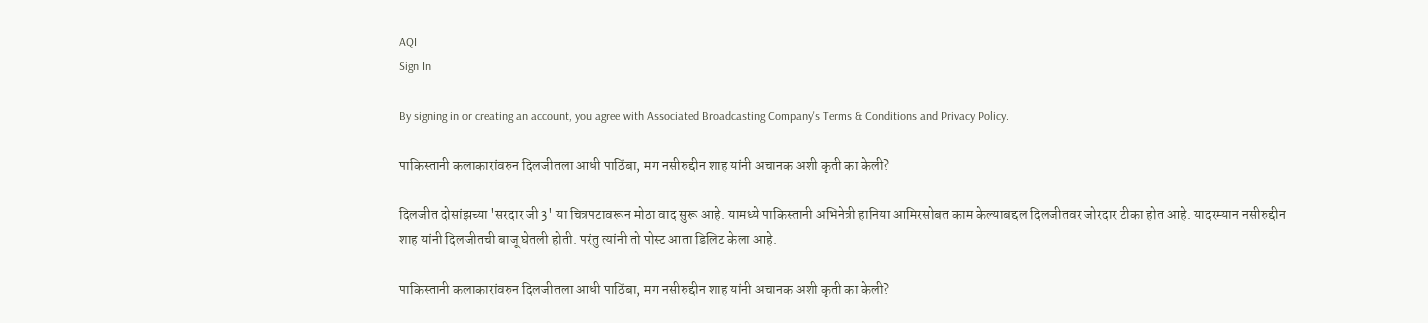AQI
Sign In

By signing in or creating an account, you agree with Associated Broadcasting Company's Terms & Conditions and Privacy Policy.

पाकिस्तानी कलाकारांवरुन दिलजीतला आधी पाठिंबा, मग नसीरुद्दीन शाह यांनी अचानक अशी कृती का केली?

दिलजीत दोसांझच्या 'सरदार जी 3' या चित्रपटावरून मोठा वाद सुरू आहे. यामध्ये पाकिस्तानी अभिनेत्री हानिया आमिरसोबत काम केल्याबद्दल दिलजीतवर जोरदार टीका होत आहे. यादरम्यान नसीरुद्दीन शाह यांनी दिलजीतची बाजू घेतली होती. परंतु त्यांनी तो पोस्ट आता डिलिट केला आहे.

पाकिस्तानी कलाकारांवरुन दिलजीतला आधी पाठिंबा, मग नसीरुद्दीन शाह यांनी अचानक अशी कृती का केली?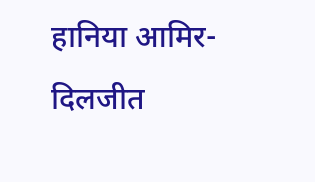हानिया आमिर- दिलजीत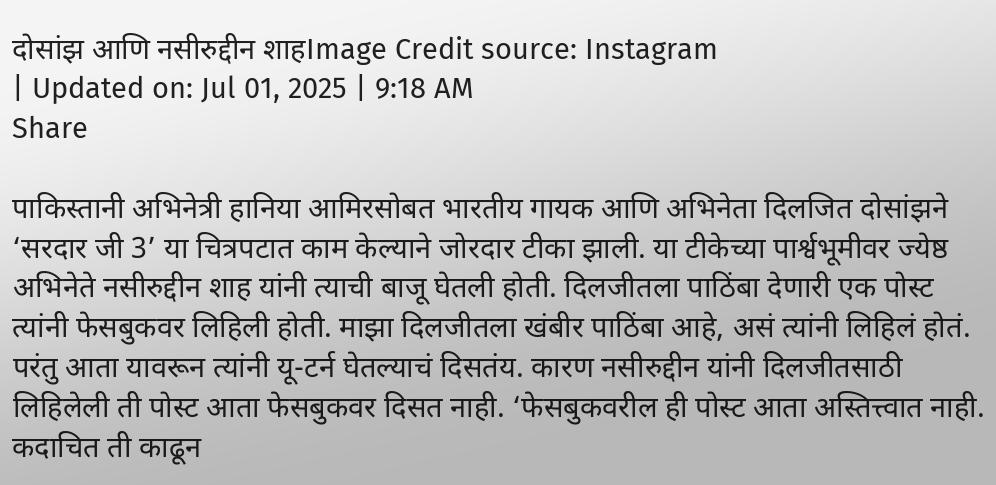दोसांझ आणि नसीरुद्दीन शाहImage Credit source: Instagram
| Updated on: Jul 01, 2025 | 9:18 AM
Share

पाकिस्तानी अभिनेत्री हानिया आमिरसोबत भारतीय गायक आणि अभिनेता दिलजित दोसांझने ‘सरदार जी 3’ या चित्रपटात काम केल्याने जोरदार टीका झाली. या टीकेच्या पार्श्वभूमीवर ज्येष्ठ अभिनेते नसीरुद्दीन शाह यांनी त्याची बाजू घेतली होती. दिलजीतला पाठिंबा देणारी एक पोस्ट त्यांनी फेसबुकवर लिहिली होती. माझा दिलजीतला खंबीर पाठिंबा आहे, असं त्यांनी लिहिलं होतं. परंतु आता यावरून त्यांनी यू-टर्न घेतल्याचं दिसतंय. कारण नसीरुद्दीन यांनी दिलजीतसाठी लिहिलेली ती पोस्ट आता फेसबुकवर दिसत नाही. ‘फेसबुकवरील ही पोस्ट आता अस्तित्त्वात नाही. कदाचित ती काढून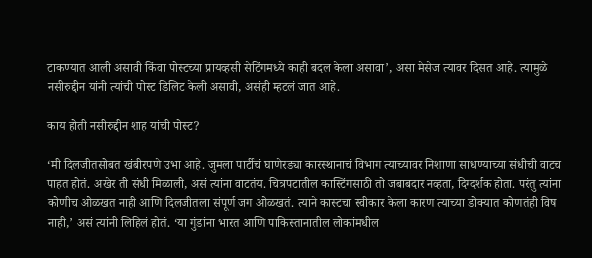टाकण्यात आली असावी किंवा पोस्टच्या प्रायव्हसी सेटिंगमध्ये काही बदल केला असावा’, असा मेसेज त्यावर दिसत आहे. त्यामुळे नसीरुद्दीन यांनी त्यांची पोस्ट डिलिट केली असावी, असंही म्हटलं जात आहे.

काय होती नसीरुद्दीन शाह यांची पोस्ट?

‘मी दिलजीतसोबत खंबीरपणे उभा आहे. जुमला पार्टीचं घाणेरड्या कारस्थानाचं विभाग त्याच्यावर निशाणा साधण्याच्या संधीची वाटच पाहत होतं. अखेर ती संधी मिळाली, असं त्यांना वाटतंय. चित्रपटातील कास्टिंगसाठी तो जबाबदार नव्हता, दिग्दर्शक होता. परंतु त्यांना कोणीच ओळखत नाही आणि दिलजीतला संपूर्ण जग ओळखतं. त्याने कास्टचा स्वीकार केला कारण त्याच्या डोक्यात कोणतंही विष नाही,’ असं त्यांनी लिहिलं होतं. ‘या गुंडांना भारत आणि पाकिस्तानातील लोकांमधील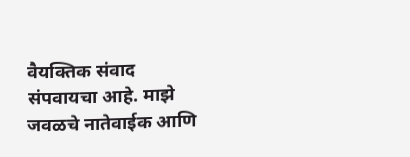वैयक्तिक संवाद संपवायचा आहे. माझे जवळचे नातेवाईक आणि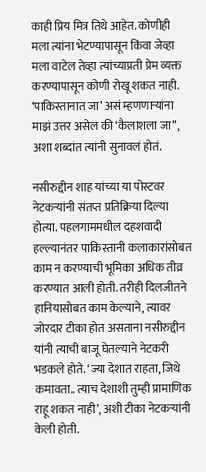काही प्रिय मित्र तिथे आहेत. कोणीही मला त्यांना भेटण्यापासून किंवा जेव्हा मला वाटेल तेव्हा त्यांच्याप्रती प्रेम व्यक्त करण्यापासून कोणी रोखू शकत नाही. ‘पाकिस्तानात जा’ असं म्हणणाऱ्यांना माझं उत्तर असेल की ‘कैलाशला जा’’, अशा शब्दांत त्यांनी सुनावलं होतं.

नसीरुद्दीन शाह यांच्या या पोस्टवर नेटकऱ्यांनी संतप्त प्रतिक्रिया दिल्या होत्या. पहलगाममधील दहशवादी हल्ल्यानंतर पाकिस्तानी कलाकारांसोबत काम न करण्याची भूमिका अधिक तीव्र करण्यात आली होती. तरीही दिलजीतने हानियासोबत काम केल्याने, त्यावर जोरदार टीका होत असताना नसीरुद्दीन यांनी त्याची बाजू घेतल्याने नेटकरी भडकले होते. ‘ज्या देशात राहता, जिथे कमावता.. त्याच देशाशी तुम्ही प्रामाणिक राहू शकत नाही’, अशी टीका नेटकऱ्यांनी केली होती.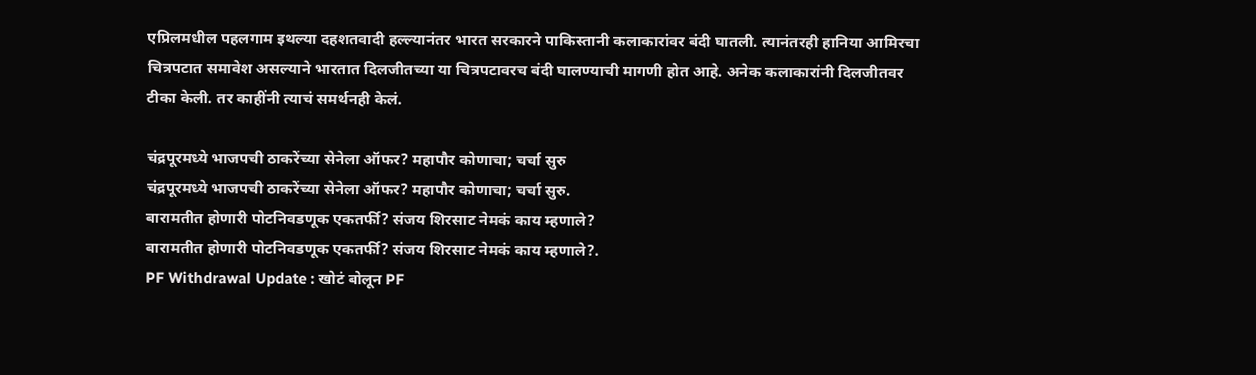एप्रिलमधील पहलगाम इथल्या दहशतवादी हल्ल्यानंतर भारत सरकारने पाकिस्तानी कलाकारांवर बंदी घातली. त्यानंतरही हानिया आमिरचा चित्रपटात समावेश असल्याने भारतात दिलजीतच्या या चित्रपटावरच बंदी घालण्याची मागणी होत आहे. अनेक कलाकारांनी दिलजीतवर टीका केली. तर काहींनी त्याचं समर्थनही केलं.

चंद्रपूरमध्ये भाजपची ठाकरेंच्या सेनेला ऑफर? महापौर कोणाचा; चर्चा सुरु
चंद्रपूरमध्ये भाजपची ठाकरेंच्या सेनेला ऑफर? महापौर कोणाचा; चर्चा सुरु.
बारामतीत होणारी पोटनिवडणूक एकतर्फी? संजय शिरसाट नेमकं काय म्हणाले?
बारामतीत होणारी पोटनिवडणूक एकतर्फी? संजय शिरसाट नेमकं काय म्हणाले?.
PF Withdrawal Update : खोटं बोलून PF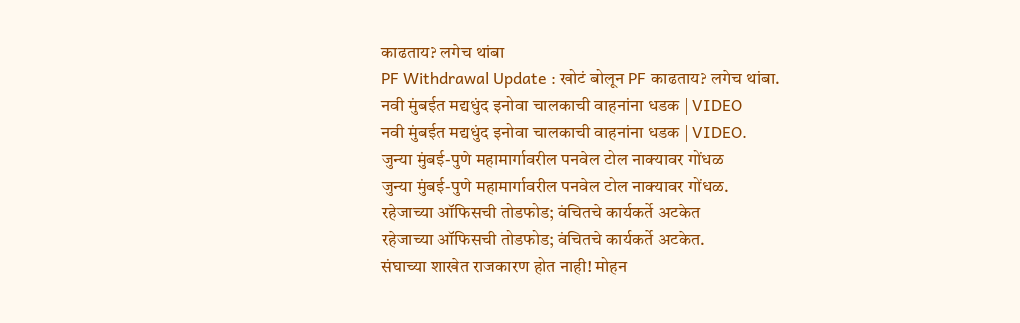काढताय? लगेच थांबा
PF Withdrawal Update : खोटं बोलून PF काढताय? लगेच थांबा.
नवी मुंबईत मद्यधुंद इनोवा चालकाची वाहनांना धडक | VIDEO
नवी मुंबईत मद्यधुंद इनोवा चालकाची वाहनांना धडक | VIDEO.
जुन्या मुंबई-पुणे महामार्गावरील पनवेल टोल नाक्यावर गोंधळ
जुन्या मुंबई-पुणे महामार्गावरील पनवेल टोल नाक्यावर गोंधळ.
रहेजाच्या ऑफिसची तोडफोड; वंचितचे कार्यकर्ते अटकेत
रहेजाच्या ऑफिसची तोडफोड; वंचितचे कार्यकर्ते अटकेत.
संघाच्या शाखेत राजकारण होत नाही! मोहन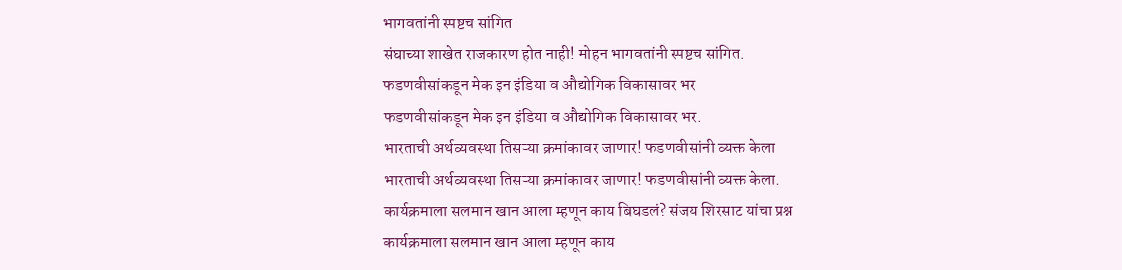भागवतांनी स्पष्टच सांगित
संघाच्या शाखेत राजकारण होत नाही! मोहन भागवतांनी स्पष्टच सांगित.
फडणवीसांकडून मेक इन इंडिया व औद्योगिक विकासावर भर
फडणवीसांकडून मेक इन इंडिया व औद्योगिक विकासावर भर.
भारताची अर्थव्यवस्था तिसऱ्या क्रमांकावर जाणार! फडणवीसांनी व्यक्त केला
भारताची अर्थव्यवस्था तिसऱ्या क्रमांकावर जाणार! फडणवीसांनी व्यक्त केला.
कार्यक्रमाला सलमान खान आला म्हणून काय बिघडलं? संजय शिरसाट यांचा प्रश्न
कार्यक्रमाला सलमान खान आला म्हणून काय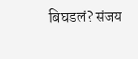बिघडलं? संजय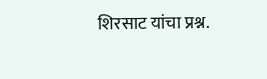शिरसाट यांचा प्रश्न.